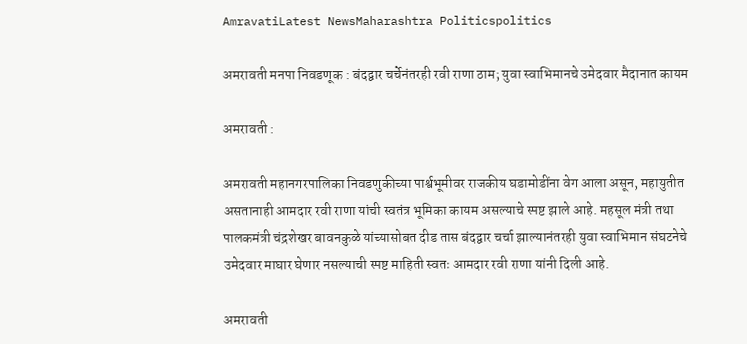AmravatiLatest NewsMaharashtra Politicspolitics

अमरावती मनपा निवडणूक : बंदद्वार चर्चेनंतरही रवी राणा ठाम; युवा स्वाभिमानचे उमेदवार मैदानात कायम

अमरावती :

अमरावती महानगरपालिका निवडणुकीच्या पार्श्वभूमीवर राजकीय घडामोडींना वेग आला असून, महायुतीत असतानाही आमदार रवी राणा यांची स्वतंत्र भूमिका कायम असल्याचे स्पष्ट झाले आहे. महसूल मंत्री तथा पालकमंत्री चंद्रशेखर बावनकुळे यांच्यासोबत दीड तास बंदद्वार चर्चा झाल्यानंतरही युवा स्वाभिमान संघटनेचे उमेदवार माघार घेणार नसल्याची स्पष्ट माहिती स्वतः आमदार रवी राणा यांनी दिली आहे.

अमरावती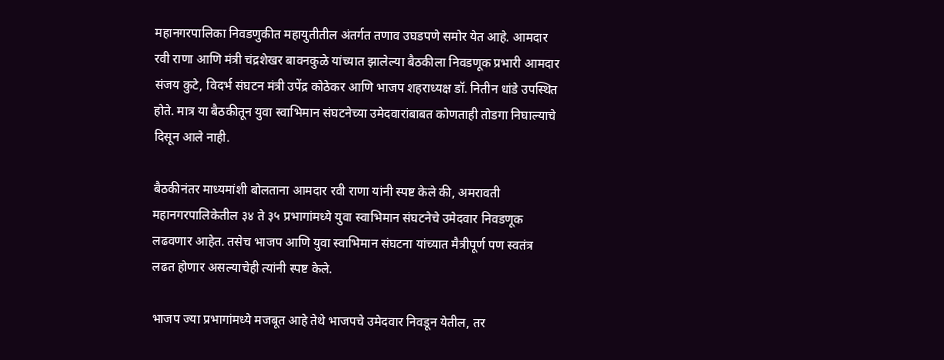महानगरपालिका निवडणुकीत महायुतीतील अंतर्गत तणाव उघडपणे समोर येत आहे. आमदार रवी राणा आणि मंत्री चंद्रशेखर बावनकुळे यांच्यात झालेल्या बैठकीला निवडणूक प्रभारी आमदार संजय कुटे, विदर्भ संघटन मंत्री उपेंद्र कोठेकर आणि भाजप शहराध्यक्ष डॉ. नितीन धांडे उपस्थित होते. मात्र या बैठकीतून युवा स्वाभिमान संघटनेच्या उमेदवारांबाबत कोणताही तोडगा निघाल्याचे दिसून आले नाही.

बैठकीनंतर माध्यमांशी बोलताना आमदार रवी राणा यांनी स्पष्ट केले की, अमरावती महानगरपालिकेतील ३४ ते ३५ प्रभागांमध्ये युवा स्वाभिमान संघटनेचे उमेदवार निवडणूक लढवणार आहेत. तसेच भाजप आणि युवा स्वाभिमान संघटना यांच्यात मैत्रीपूर्ण पण स्वतंत्र लढत होणार असल्याचेही त्यांनी स्पष्ट केले.

भाजप ज्या प्रभागांमध्ये मजबूत आहे तेथे भाजपचे उमेदवार निवडून येतील, तर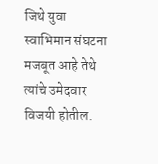जिथे युवा स्वाभिमान संघटना मजबूत आहे तेथे त्यांचे उमेदवार विजयी होतील.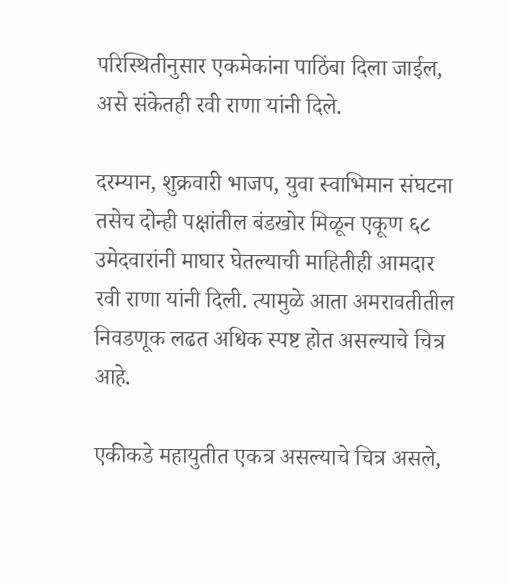परिस्थितीनुसार एकमेकांना पाठिंबा दिला जाईल, असे संकेतही रवी राणा यांनी दिले.

दरम्यान, शुक्रवारी भाजप, युवा स्वाभिमान संघटना तसेच दोन्ही पक्षांतील बंडखोर मिळून एकूण ६८ उमेदवारांनी माघार घेतल्याची माहितीही आमदार रवी राणा यांनी दिली. त्यामुळे आता अमरावतीतील निवडणूक लढत अधिक स्पष्ट होत असल्याचे चित्र आहे.

एकीकडे महायुतीत एकत्र असल्याचे चित्र असले,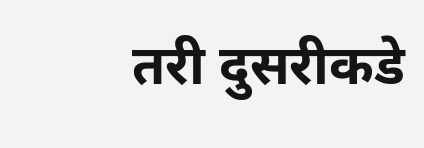तरी दुसरीकडे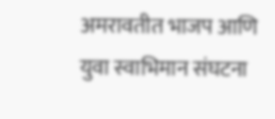अमरावतीत भाजप आणि युवा स्वाभिमान संघटना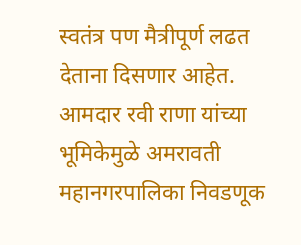स्वतंत्र पण मैत्रीपूर्ण लढत देताना दिसणार आहेत. आमदार रवी राणा यांच्या भूमिकेमुळे अमरावती महानगरपालिका निवडणूक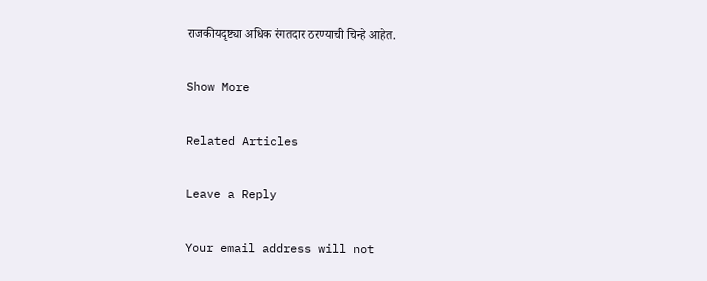राजकीयदृष्ट्या अधिक रंगतदार ठरण्याची चिन्हे आहेत.

Show More

Related Articles

Leave a Reply

Your email address will not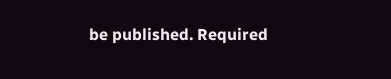be published. Required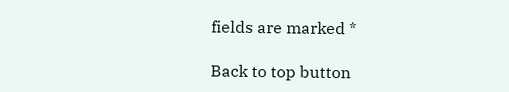fields are marked *

Back to top button